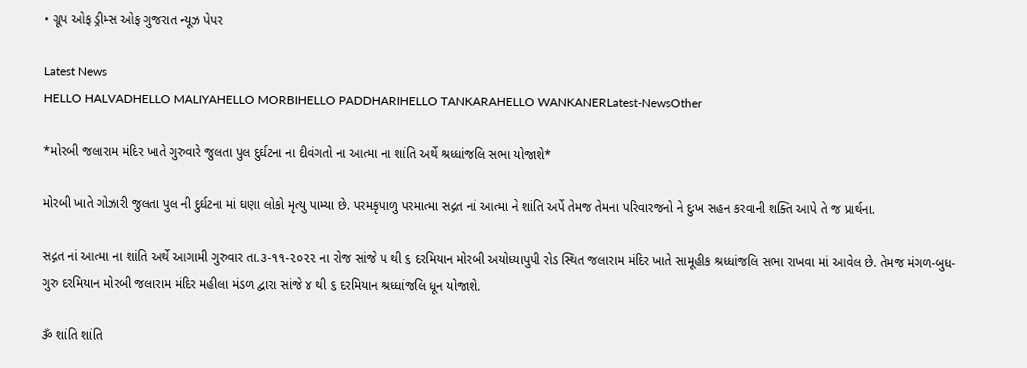• ગ્રૂપ ઓફ ડ્રીમ્સ ઓફ ગુજરાત ન્યૂઝ પેપર

Latest News
HELLO HALVADHELLO MALIYAHELLO MORBIHELLO PADDHARIHELLO TANKARAHELLO WANKANERLatest-NewsOther

*મોરબી જલારામ મંદિર ખાતે ગુરુવારે જુલતા પુલ દુર્ઘટના ના દીવંગતો ના આત્મા ના શાંતિ અર્થે શ્રધ્ધાંજલિ સભા યોજાશે*

મોરબી ખાતે ગોઝારી જુલતા પુલ ની દુર્ઘટના માં ઘણા લોકો મૃત્યુ પામ્યા છે. પરમકૃપાળુ પરમાત્મા સદ્ગત નાં આત્મા ને શાંતિ અર્પે તેમજ તેમના પરિવારજનો ને દુઃખ સહન કરવાની શક્તિ આપે તે જ પ્રાર્થના.

સદ્ગત નાં આત્મા ના શાંતિ અર્થે આગામી ગુરુવાર તા.૩-૧૧-૨૦૨૨ ના રોજ સાંજે ૫ થી ૬ દરમિયાન મોરબી અયોધ્યાપુપી રોડ સ્થિત જલારામ મંદિર ખાતે સામૂહીક શ્રધ્ધાંજલિ સભા રાખવા માં આવેલ છે. તેમજ મંગળ-બુધ-ગુરુ દરમિયાન મોરબી જલારામ મંદિર મહીલા મંડળ દ્વારા સાંજે ૪ થી ૬ દરમિયાન શ્રધ્ધાંજલિ ધૂન યોજાશે.

ૐ શાંતિ શાંતિ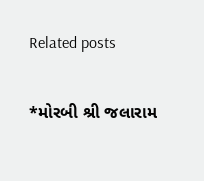Related posts

*મોરબી શ્રી જલારામ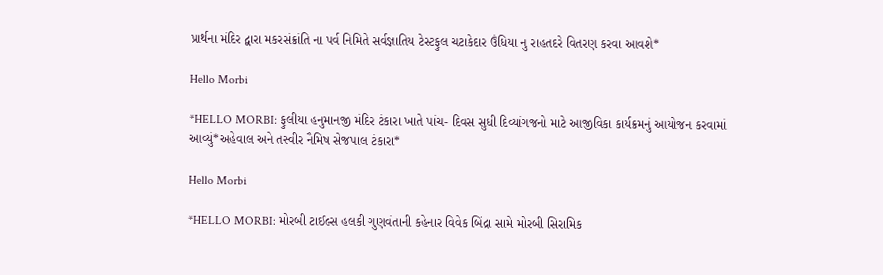પ્રાર્થના મંદિર દ્વારા મકરસંક્રાંતિ ના પર્વ નિમિતે સર્વજ્ઞાતિય ટેસ્ટફુલ ચટાકેદાર ઉંધિયા નુ રાહતદરે વિતરણ કરવા આવશે*

Hello Morbi

*HELLO MORBI: ફુલીયા હનુમાનજી મંદિર ટંકારા ખાતે પાંચ- દિવસ સુધી દિવ્યાંગજનો માટે આજીવિકા કાર્યક્રમનું આયોજન કરવામાં આવ્યું*અહેવાલ અને તસ્વીર નૈમિષ સેજપાલ ટંકારા*

Hello Morbi

*HELLO MORBI: મોરબી ટાઈલ્સ હલકી ગુણવંતાની કહેનાર વિવેક બિંદ્રા સામે મોરબી સિરામિક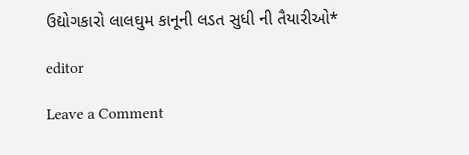ઉદ્યોગકારો લાલઘુમ કાનૂની લડત સુધી ની તૈયારીઓ*

editor

Leave a Comment